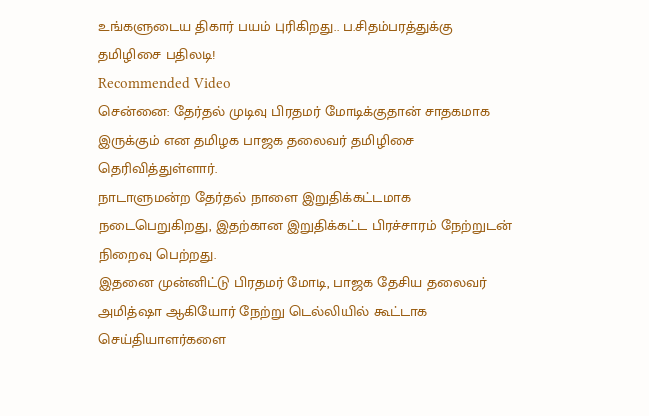உங்களுடைய திகார் பயம் புரிகிறது.. ப.சிதம்பரத்துக்கு தமிழிசை பதிலடி!
Recommended Video
சென்னை: தேர்தல் முடிவு பிரதமர் மோடிக்குதான் சாதகமாக இருக்கும் என தமிழக பாஜக தலைவர் தமிழிசை தெரிவித்துள்ளார்.
நாடாளுமன்ற தேர்தல் நாளை இறுதிக்கட்டமாக நடைபெறுகிறது, இதற்கான இறுதிக்கட்ட பிரச்சாரம் நேற்றுடன் நிறைவு பெற்றது.
இதனை முன்னிட்டு பிரதமர் மோடி, பாஜக தேசிய தலைவர் அமித்ஷா ஆகியோர் நேற்று டெல்லியில் கூட்டாக செய்தியாளர்களை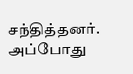சந்தித்தனர். அப்போது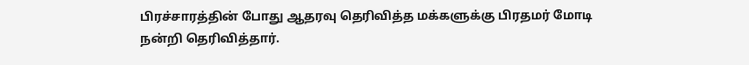பிரச்சாரத்தின் போது ஆதரவு தெரிவித்த மக்களுக்கு பிரதமர் மோடி நன்றி தெரிவித்தார்.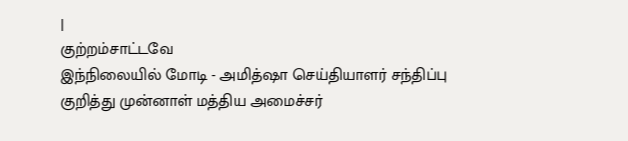|
குற்றம்சாட்டவே
இந்நிலையில் மோடி - அமித்ஷா செய்தியாளர் சந்திப்பு குறித்து முன்னாள் மத்திய அமைச்சர்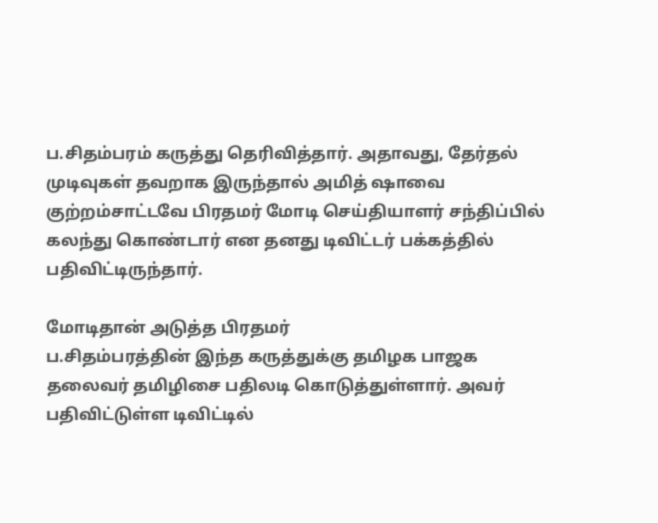ப.சிதம்பரம் கருத்து தெரிவித்தார். அதாவது, தேர்தல் முடிவுகள் தவறாக இருந்தால் அமித் ஷாவை குற்றம்சாட்டவே பிரதமர் மோடி செய்தியாளர் சந்திப்பில் கலந்து கொண்டார் என தனது டிவிட்டர் பக்கத்தில் பதிவிட்டிருந்தார்.

மோடிதான் அடுத்த பிரதமர்
ப.சிதம்பரத்தின் இந்த கருத்துக்கு தமிழக பாஜக தலைவர் தமிழிசை பதிலடி கொடுத்துள்ளார். அவர் பதிவிட்டுள்ள டிவிட்டில்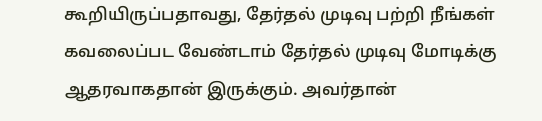கூறியிருப்பதாவது, தேர்தல் முடிவு பற்றி நீங்கள் கவலைப்பட வேண்டாம் தேர்தல் முடிவு மோடிக்கு ஆதரவாகதான் இருக்கும். அவர்தான்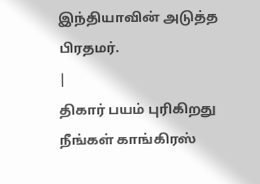இந்தியாவின் அடுத்த பிரதமர்.
|
திகார் பயம் புரிகிறது
நீங்கள் காங்கிரஸ்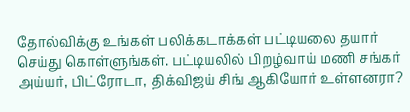தோல்விக்கு உங்கள் பலிக்கடாக்கள் பட்டியலை தயார் செய்து கொள்ளுங்கள். பட்டியலில் பிறழ்வாய் மணி சங்கர் அய்யர், பிட்ரோடா, திக்விஜய் சிங் ஆகியோர் உள்ளனரா?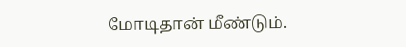மோடிதான் மீண்டும்.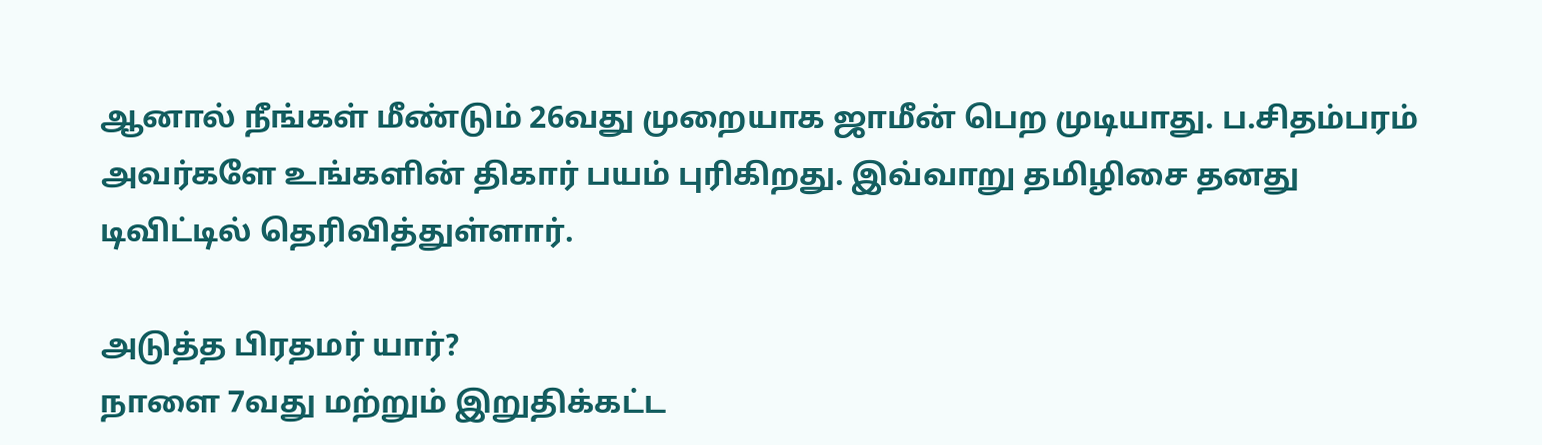ஆனால் நீங்கள் மீண்டும் 26வது முறையாக ஜாமீன் பெற முடியாது. ப.சிதம்பரம் அவர்களே உங்களின் திகார் பயம் புரிகிறது. இவ்வாறு தமிழிசை தனது டிவிட்டில் தெரிவித்துள்ளார்.

அடுத்த பிரதமர் யார்?
நாளை 7வது மற்றும் இறுதிக்கட்ட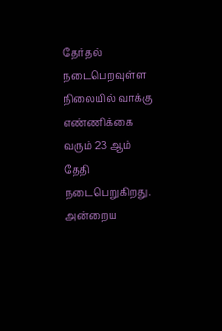தேர்தல் நடைபெறவுள்ள நிலையில் வாக்கு எண்ணிக்கை வரும் 23 ஆம் தேதி நடைபெறுகிறது. அன்றைய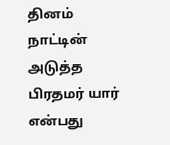தினம் நாட்டின் அடுத்த பிரதமர் யார் என்பது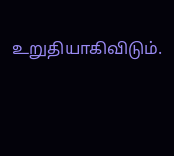உறுதியாகிவிடும்.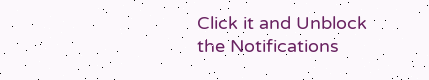Click it and Unblock the Notifications